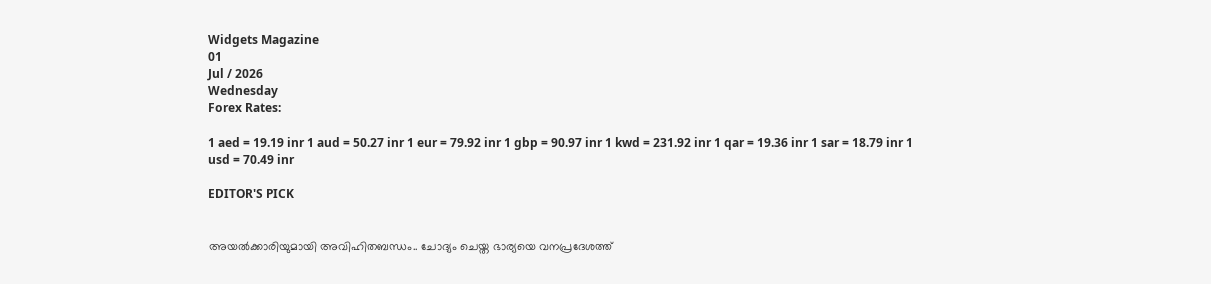Widgets Magazine
01
Jul / 2026
Wednesday
Forex Rates:

1 aed = 19.19 inr 1 aud = 50.27 inr 1 eur = 79.92 inr 1 gbp = 90.97 inr 1 kwd = 231.92 inr 1 qar = 19.36 inr 1 sar = 18.79 inr 1 usd = 70.49 inr

EDITOR'S PICK


അയൽക്കാരിയുമായി അവിഹിതബന്ധം.. ചോദ്യം ചെയ്ത ഭാര്യയെ വനപ്രദേശത്ത്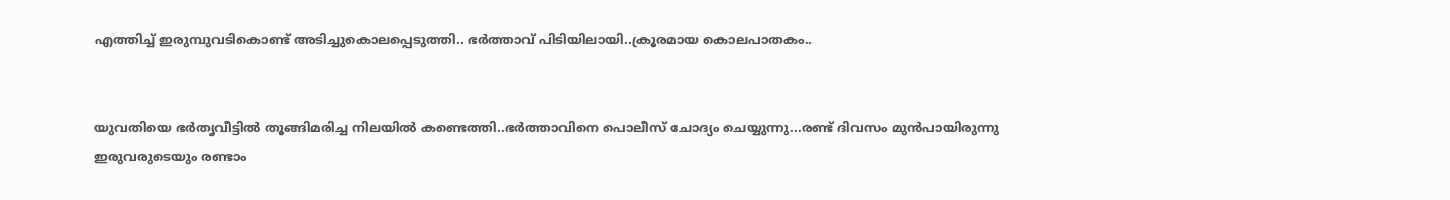എത്തിച്ച് ഇരുമ്പുവടികൊണ്ട് അടിച്ചുകൊലപ്പെടുത്തി.. ഭർത്താവ് പിടിയിലായി..ക്രൂരമായ കൊലപാതകം..


യുവതിയെ ഭർതൃവീട്ടിൽ തൂങ്ങിമരിച്ച നിലയിൽ കണ്ടെത്തി..ഭർത്താവിനെ പൊലീസ് ചോദ്യം ചെയ്യുന്നു...രണ്ട് ദിവസം മുൻപായിരുന്നു ഇരുവരുടെയും രണ്ടാം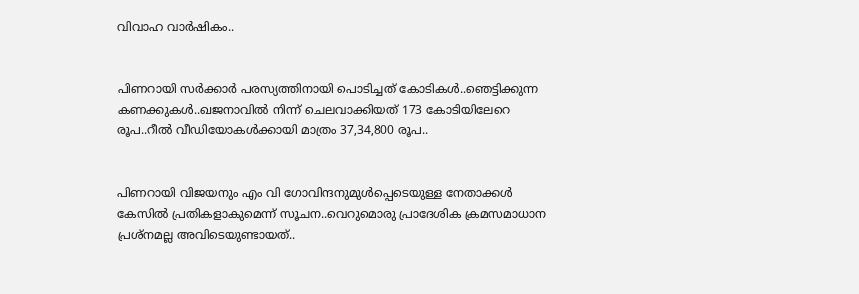വിവാഹ വാർഷികം..


പിണറായി സര്‍ക്കാര്‍ പരസ്യത്തിനായി പൊടിച്ചത് കോടികൾ..ഞെട്ടിക്കുന്ന കണക്കുകൾ..ഖജനാവില്‍ നിന്ന് ചെലവാക്കിയത് 173 കോടിയിലേറെ രൂപ..റീല്‍ വീഡിയോകള്‍ക്കായി മാത്രം 37,34,800 രൂപ..


പിണറായി വിജയനും എം വി ഗോവിന്ദനുമുൾപ്പെടെയുള്ള നേതാക്കൾ കേസിൽ പ്രതികളാകുമെന്ന് സൂചന..വെറുമൊരു പ്രാദേശിക ക്രമസമാധാന പ്രശ്നമല്ല അവിടെയുണ്ടായത്..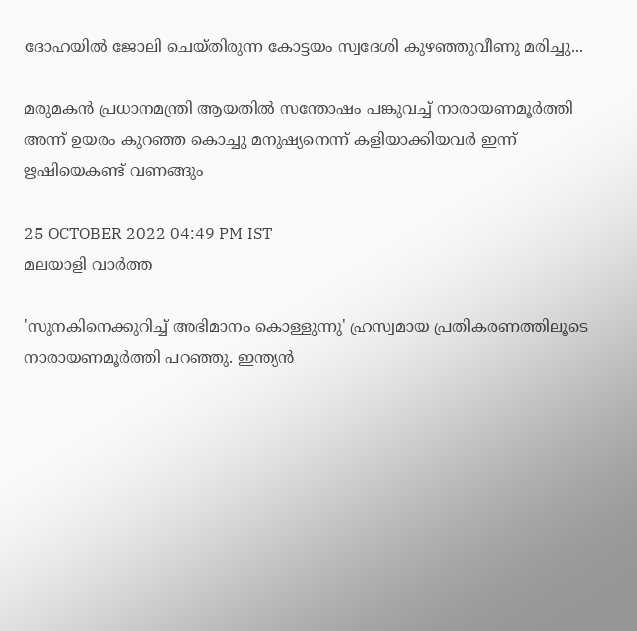ദോഹയിൽ ജോലി ചെയ്തിരുന്ന കോട്ടയം സ്വദേശി കുഴഞ്ഞുവീണു മരിച്ചു...

മരുമകന്‍ പ്രധാനമന്ത്രി ആയതില്‍ സന്തോഷം പങ്കുവച്ച് നാരായണമൂര്‍ത്തി അന്ന് ഉയരം കുറഞ്ഞ കൊച്ചു മനുഷ്യനെന്ന് കളിയാക്കിയവര്‍ ഇന്ന് ഋഷിയെകണ്ട് വണങ്ങും

25 OCTOBER 2022 04:49 PM IST
മലയാളി വാര്‍ത്ത

'സുനകിനെക്കുറിച്ച് അഭിമാനം കൊള്ളുന്നു' ഹ്രസ്വമായ പ്രതികരണത്തിലൂടെ നാരായണമൂര്‍ത്തി പറഞ്ഞു. ഇന്ത്യന്‍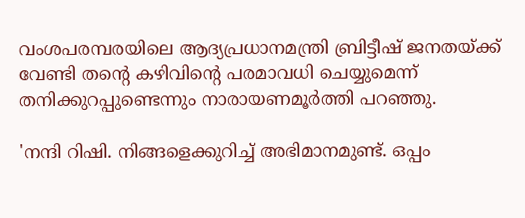വംശപരമ്പരയിലെ ആദ്യപ്രധാനമന്ത്രി ബ്രിട്ടീഷ് ജനതയ്ക്ക് വേണ്ടി തന്റെ കഴിവിന്റെ പരമാവധി ചെയ്യുമെന്ന് തനിക്കുറപ്പുണ്ടെന്നും നാരായണമൂര്‍ത്തി പറഞ്ഞു.

'നന്ദി റിഷി. നിങ്ങളെക്കുറിച്ച് അഭിമാനമുണ്ട്. ഒപ്പം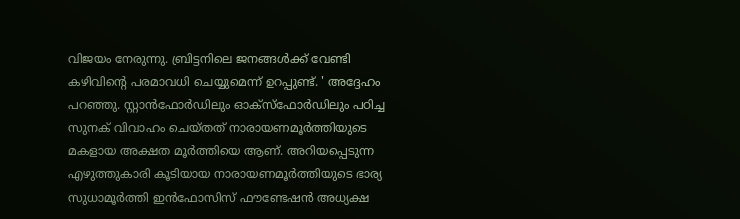വിജയം നേരുന്നു. ബ്രിട്ടനിലെ ജനങ്ങള്‍ക്ക് വേണ്ടി കഴിവിന്റെ പരമാവധി ചെയ്യുമെന്ന് ഉറപ്പുണ്ട്. ' അദ്ദേഹം പറഞ്ഞു. സ്റ്റാന്‍ഫോര്‍ഡിലും ഓക്‌സ്‌ഫോര്‍ഡിലും പഠിച്ച സുനക് വിവാഹം ചെയ്തത് നാരായണമൂര്‍ത്തിയുടെ മകളായ അക്ഷത മൂര്‍ത്തിയെ ആണ്. അറിയപ്പെടുന്ന എഴുത്തുകാരി കൂടിയായ നാരായണമൂര്‍ത്തിയുടെ ഭാര്യ സുധാമൂര്‍ത്തി ഇന്‍ഫോസിസ് ഫൗണ്ടേഷന്‍ അധ്യക്ഷ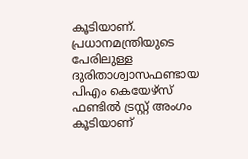കൂടിയാണ്. പ്രധാനമന്ത്രിയുടെ പേരിലുള്ള ദുരിതാശ്വാസഫണ്ടായ പിഎം കെയേഴ്‌സ് ഫണ്ടില്‍ ട്രസ്റ്റ് അംഗം കൂടിയാണ്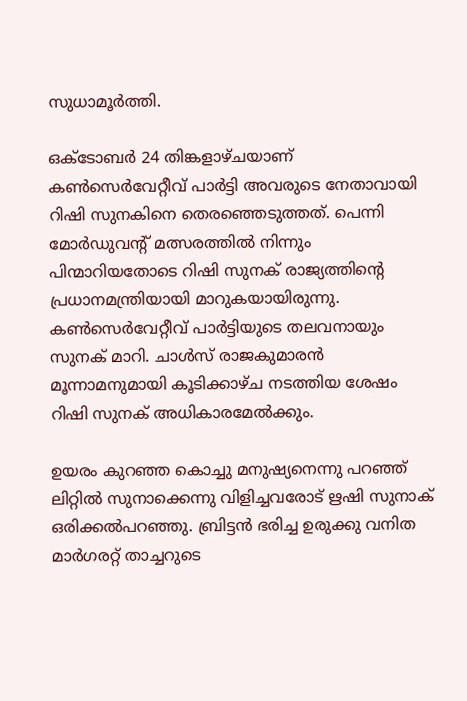സുധാമൂര്‍ത്തി.

ഒക്ടോബര്‍ 24 തിങ്കളാഴ്ചയാണ് കണ്‍സെര്‍വേറ്റീവ് പാര്‍ട്ടി അവരുടെ നേതാവായി റിഷി സുനകിനെ തെരഞ്ഞെടുത്തത്. പെന്നി മോര്‍ഡുവന്റ് മത്സരത്തില്‍ നിന്നും പിന്മാറിയതോടെ റിഷി സുനക് രാജ്യത്തിന്റെ പ്രധാനമന്ത്രിയായി മാറുകയായിരുന്നു. കണ്‍സെര്‍വേറ്റീവ് പാര്‍ട്ടിയുടെ തലവനായും സുനക് മാറി. ചാള്‍സ് രാജകുമാരന്‍ മൂന്നാമനുമായി കൂടിക്കാഴ്ച നടത്തിയ ശേഷം റിഷി സുനക് അധികാരമേല്‍ക്കും.

ഉയരം കുറഞ്ഞ കൊച്ചു മനുഷ്യനെന്നു പറഞ്ഞ് ലിറ്റില്‍ സുനാക്കെന്നു വിളിച്ചവരോട് ഋഷി സുനാക് ഒരിക്കല്‍പറഞ്ഞു. ബ്രിട്ടന്‍ ഭരിച്ച ഉരുക്കു വനിത മാര്‍ഗരറ്റ് താച്ചറുടെ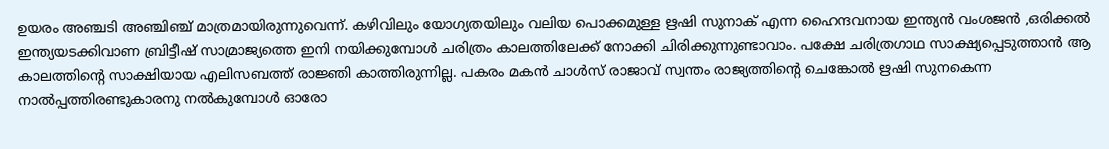ഉയരം അഞ്ചടി അഞ്ചിഞ്ച് മാത്രമായിരുന്നുവെന്ന്. കഴിവിലും യോഗ്യതയിലും വലിയ പൊക്കമുള്ള ഋഷി സുനാക് എന്ന ഹൈന്ദവനായ ഇന്ത്യന്‍ വംശജന്‍ ,ഒരിക്കല്‍ ഇന്ത്യയടക്കിവാണ ബ്രിട്ടീഷ് സാമ്രാജ്യത്തെ ഇനി നയിക്കുമ്പോള്‍ ചരിത്രം കാലത്തിലേക്ക് നോക്കി ചിരിക്കുന്നുണ്ടാവാം. പക്ഷേ ചരിത്രഗാഥ സാക്ഷ്യപ്പെടുത്താന്‍ ആ കാലത്തിന്റെ സാക്ഷിയായ എലിസബത്ത് രാജ്ഞി കാത്തിരുന്നില്ല. പകരം മകന്‍ ചാള്‍സ് രാജാവ് സ്വന്തം രാജ്യത്തിന്റെ ചെങ്കോല്‍ ഋഷി സുനകെന്ന നാല്‍പ്പത്തിരണ്ടുകാരനു നല്‍കുമ്പോള്‍ ഓരോ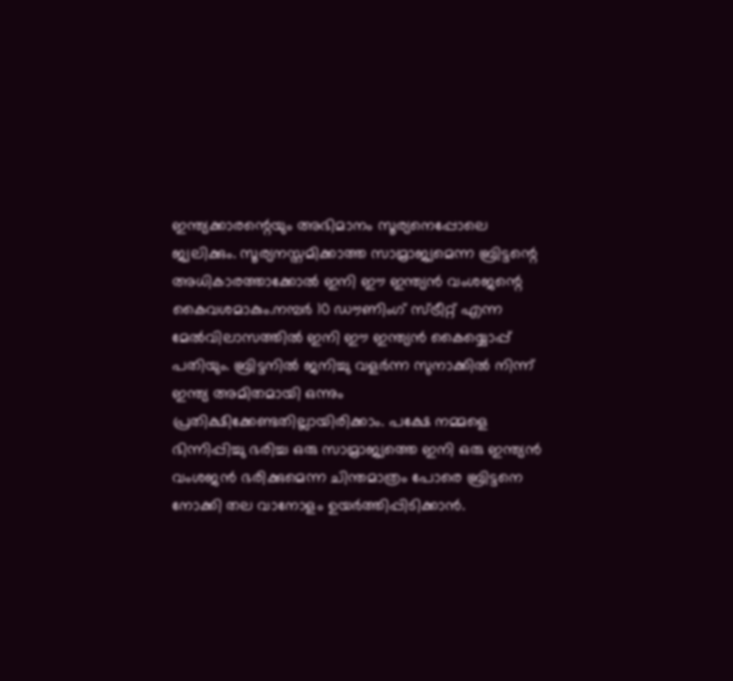ഇന്ത്യക്കാരന്റെയും അഭിമാനം സൂര്യനെപ്പോലെ ജ്വലിക്കും. സൂര്യനസ്തമിക്കാത്ത സാമ്രാജ്യമെന്ന ബ്രിട്ടന്റെ അധികാരത്താക്കോല്‍ ഇനി ഈ ഇന്ത്യന്‍ വംശജന്റെ കൈവശമാകും.നമ്പര്‍ 10 ഡൗണിംഗ് സ്ട്രീറ്റ് എന്ന മേല്‍വിലാസത്തില്‍ ഇനി ഈ ഇന്ത്യന്‍ കൈയ്യൊപ്പ് പതിയും. ബ്രിട്ടനില്‍ ജനിച്ചു വളര്‍ന്ന സുനാക്കില്‍ നിന്ന് ഇന്ത്യ അമിതമായി ഒന്നും പ്രതിക്ഷിക്കേണ്ടതില്ലായിരിക്കാം. പക്ഷേ നമ്മളെ ഭിന്നിപ്പിച്ചു ഭരിച്ച ഒരു സാമ്രാജ്യത്തെ ഇനി ഒരു ഇന്ത്യന്‍ വംശജന്‍ ഭരിക്കുമെന്ന ചിന്തമാത്രം പോരെ ബ്രിട്ടനെ നോക്കി തല വാനോളം ഉയര്‍ത്തിപ്പിടിക്കാന്‍.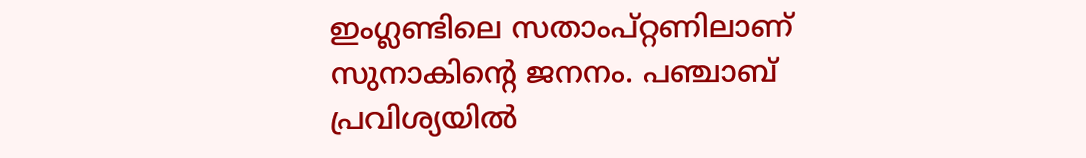ഇംഗ്ലണ്ടിലെ സതാംപ്റ്റണിലാണ് സുനാകിന്റെ ജനനം. പഞ്ചാബ് പ്രവിശ്യയില്‍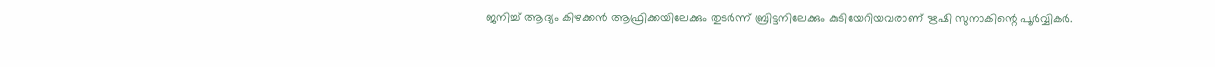ജനിച്ച് ആദ്യം കിഴക്കന്‍ ആഫ്രിക്കയിലേക്കും തുടര്‍ന്ന് ബ്രിട്ടനിലേക്കും കുടിയേറിയവരാണ് ഋഷി സുനാകിന്റെ പൂര്‍വ്വികര്‍.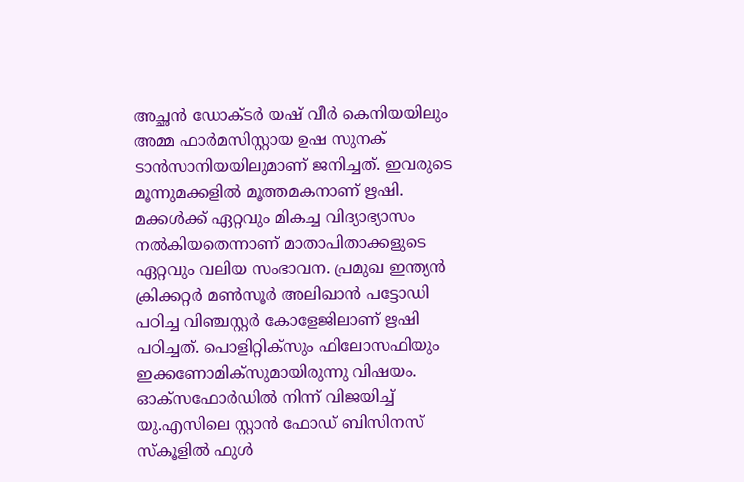അച്ഛന്‍ ഡോക്ടര്‍ യഷ് വീര്‍ കെനിയയിലും അമ്മ ഫാര്‍മസിസ്റ്റായ ഉഷ സുനക് ടാന്‍സാനിയയിലുമാണ് ജനിച്ചത്. ഇവരുടെ മൂന്നുമക്കളില്‍ മൂത്തമകനാണ് ഋഷി. മക്കള്‍ക്ക് ഏറ്റവും മികച്ച വിദ്യാഭ്യാസം നല്‍കിയതെന്നാണ് മാതാപിതാക്കളുടെ ഏറ്റവും വലിയ സംഭാവന. പ്രമുഖ ഇന്ത്യന്‍ ക്രിക്കറ്റര്‍ മണ്‍സൂര്‍ അലിഖാന്‍ പട്ടോഡി പഠിച്ച വിഞ്ചസ്റ്റര്‍ കോളേജിലാണ് ഋഷി പഠിച്ചത്. പൊളിറ്റിക്‌സും ഫിലോസഫിയും ഇക്കണോമിക്‌സുമായിരുന്നു വിഷയം. ഓക്‌സഫോര്‍ഡില്‍ നിന്ന് വിജയിച്ച് യു.എസിലെ സ്റ്റാന്‍ ഫോഡ് ബിസിനസ് സ്‌കൂളില്‍ ഫുള്‍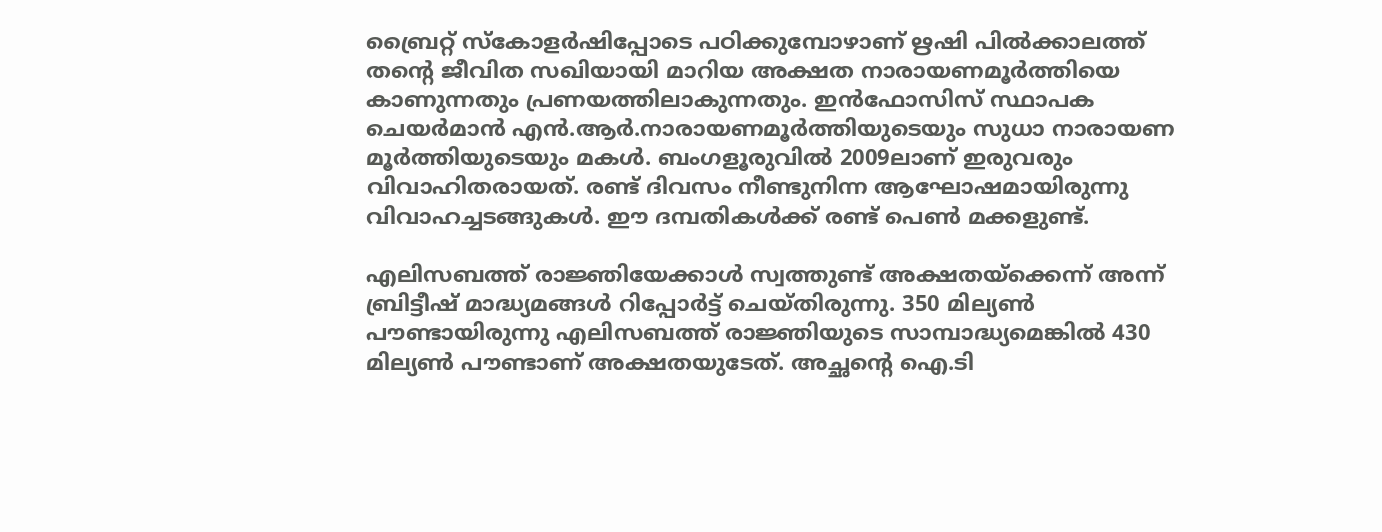ബ്രൈറ്റ് സ്‌കോളര്‍ഷിപ്പോടെ പഠിക്കുമ്പോഴാണ് ഋഷി പില്‍ക്കാലത്ത് തന്റെ ജീവിത സഖിയായി മാറിയ അക്ഷത നാരായണമൂര്‍ത്തിയെ കാണുന്നതും പ്രണയത്തിലാകുന്നതും. ഇന്‍ഫോസിസ് സ്ഥാപക ചെയര്‍മാന്‍ എന്‍.ആര്‍.നാരായണമൂര്‍ത്തിയുടെയും സുധാ നാരായണ മൂര്‍ത്തിയുടെയും മകള്‍. ബംഗളൂരുവില്‍ 2009ലാണ് ഇരുവരും വിവാഹിതരായത്. രണ്ട് ദിവസം നീണ്ടുനിന്ന ആഘോഷമായിരുന്നു വിവാഹച്ചടങ്ങുകള്‍. ഈ ദമ്പതികള്‍ക്ക് രണ്ട് പെണ്‍ മക്കളുണ്ട്.

എലിസബത്ത് രാജ്ഞിയേക്കാള്‍ സ്വത്തുണ്ട് അക്ഷതയ്‌ക്കെന്ന് അന്ന് ബ്രിട്ടീഷ് മാദ്ധ്യമങ്ങള്‍ റിപ്പോര്‍ട്ട് ചെയ്തിരുന്നു. 350 മില്യണ്‍ പൗണ്ടായിരുന്നു എലിസബത്ത് രാജ്ഞിയുടെ സാമ്പാദ്ധ്യമെങ്കില്‍ 430 മില്യണ്‍ പൗണ്ടാണ് അക്ഷതയുടേത്. അച്ഛന്റെ ഐ.ടി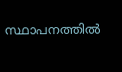സ്ഥാപനത്തില്‍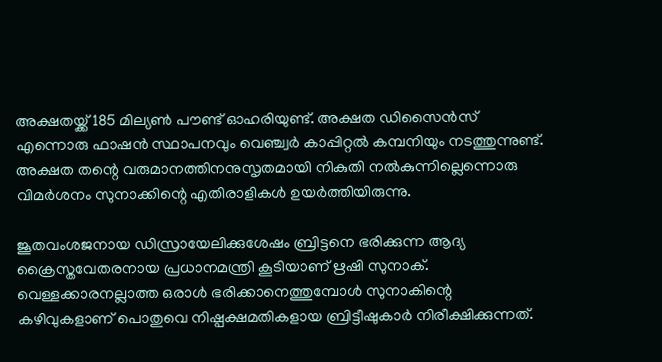അക്ഷതയ്ക്ക് 185 മില്യണ്‍ പൗണ്ട് ഓഹരിയുണ്ട്. അക്ഷത ഡിസൈന്‍സ് എന്നൊരു ഫാഷന്‍ സ്ഥാപനവും വെഞ്ച്വര്‍ കാപ്പിറ്റല്‍ കമ്പനിയും നടത്തുന്നുണ്ട്. അക്ഷത തന്റെ വരുമാനത്തിനനുസൃതമായി നികുതി നല്‍കുന്നില്ലെന്നൊരു വിമര്‍ശനം സുനാക്കിന്റെ എതിരാളികള്‍ ഉയര്‍ത്തിയിരുന്നു.

ജൂതവംശജനായ ഡിസ്രായേലിക്കുശേഷം ബ്രിട്ടനെ ഭരിക്കുന്ന ആദ്യ ക്രൈസ്തവേതരനായ പ്രധാനമന്ത്രി കൂടിയാണ് ഋഷി സുനാക്. വെള്ളക്കാരനല്ലാത്ത ഒരാള്‍ ഭരിക്കാനെത്തുമ്പോള്‍ സുനാകിന്റെ കഴിവുകളാണ് പൊതുവെ നിഷ്പക്ഷമതികളായ ബ്രിട്ടീഷുകാര്‍ നിരീക്ഷിക്കുന്നത്.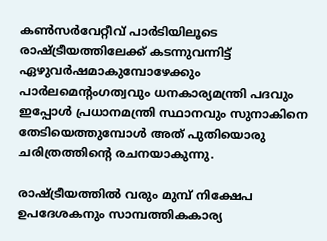കണ്‍സര്‍വേറ്റീവ് പാര്‍ടിയിലൂടെ രാഷ്ട്രീയത്തിലേക്ക് കടന്നുവന്നിട്ട് ഏഴുവര്‍ഷമാകുമ്പോഴേക്കും പാര്‍ലമെന്റംഗത്വവും ധനകാര്യമന്ത്രി പദവും ഇപ്പോള്‍ പ്രധാനമന്ത്രി സ്ഥാനവും സുനാകിനെ തേടിയെത്തുമ്പോള്‍ അത് പുതിയൊരു ചരിത്രത്തിന്റെ രചനയാകുന്നു.

രാഷ്ട്രീയത്തില്‍ വരും മുമ്പ് നിക്ഷേപ ഉപദേശകനും സാമ്പത്തികകാര്യ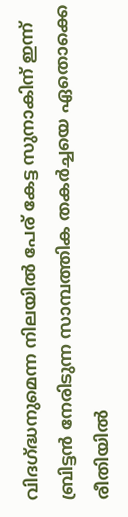വിദഗ്ദ്ധനുമെന്ന നിലയില്‍ പേര് കേട്ട സുനാകിന് ഇന്ന് ബ്രിട്ടന്‍ നേരിടുന്ന സാമ്പത്തിക തകര്‍ച്ചയെ ഏതൊക്കെ രീതിയില്‍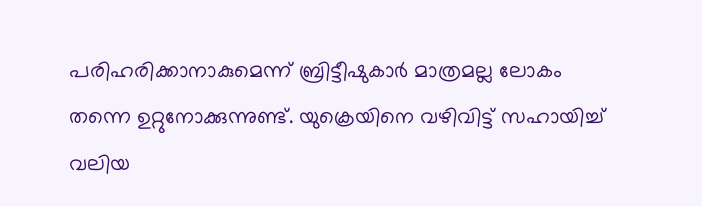പരിഹരിക്കാനാകുമെന്ന് ബ്രിട്ടീഷുകാര്‍ മാത്രമല്ല ലോകം തന്നെ ഉറ്റുനോക്കുന്നുണ്ട്. യുക്രെയിനെ വഴിവിട്ട് സഹായിച്ച് വലിയ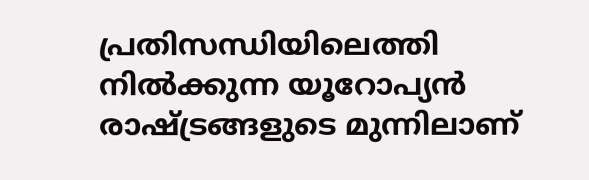പ്രതിസന്ധിയിലെത്തി നില്‍ക്കുന്ന യൂറോപ്യന്‍ രാഷ്ട്രങ്ങളുടെ മുന്നിലാണ്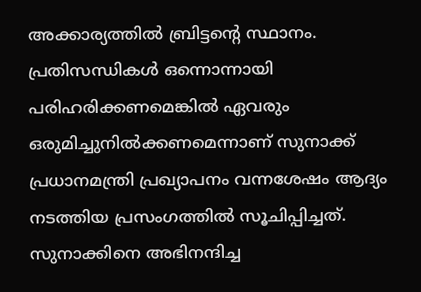അക്കാര്യത്തില്‍ ബ്രിട്ടന്റെ സ്ഥാനം. പ്രതിസന്ധികള്‍ ഒന്നൊന്നായി പരിഹരിക്കണമെങ്കില്‍ ഏവരും ഒരുമിച്ചുനില്‍ക്കണമെന്നാണ് സുനാക്ക് പ്രധാനമന്ത്രി പ്രഖ്യാപനം വന്നശേഷം ആദ്യം നടത്തിയ പ്രസംഗത്തില്‍ സൂചിപ്പിച്ചത്. സുനാക്കിനെ അഭിനന്ദിച്ച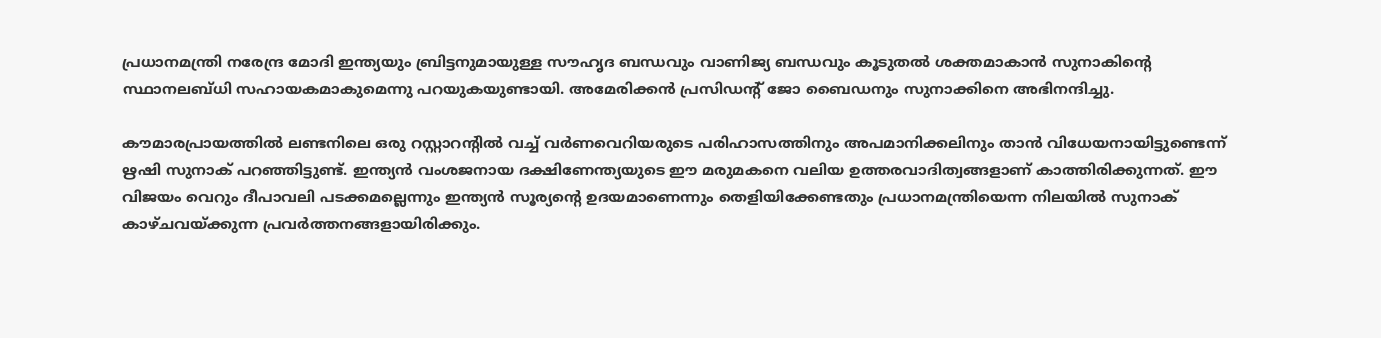പ്രധാനമന്ത്രി നരേന്ദ്ര മോദി ഇന്ത്യയും ബ്രിട്ടനുമായുള്ള സൗഹൃദ ബന്ധവും വാണിജ്യ ബന്ധവും കൂടുതല്‍ ശക്തമാകാന്‍ സുനാകിന്റെ സ്ഥാനലബ്ധി സഹായകമാകുമെന്നു പറയുകയുണ്ടായി. അമേരിക്കന്‍ പ്രസിഡന്റ് ജോ ബൈഡനും സുനാക്കിനെ അഭിനന്ദിച്ചു.

കൗമാരപ്രായത്തില്‍ ലണ്ടനിലെ ഒരു റസ്റ്റാറന്റില്‍ വച്ച് വര്‍ണവെറിയരുടെ പരിഹാസത്തിനും അപമാനിക്കലിനും താന്‍ വിധേയനായിട്ടുണ്ടെന്ന് ഋഷി സുനാക് പറഞ്ഞിട്ടുണ്ട്. ഇന്ത്യന്‍ വംശജനായ ദക്ഷിണേന്ത്യയുടെ ഈ മരുമകനെ വലിയ ഉത്തരവാദിത്വങ്ങളാണ് കാത്തിരിക്കുന്നത്. ഈ വിജയം വെറും ദീപാവലി പടക്കമല്ലെന്നും ഇന്ത്യന്‍ സൂര്യന്റെ ഉദയമാണെന്നും തെളിയിക്കേണ്ടതും പ്രധാനമന്ത്രിയെന്ന നിലയില്‍ സുനാക് കാഴ്ചവയ്ക്കുന്ന പ്രവര്‍ത്തനങ്ങളായിരിക്കും.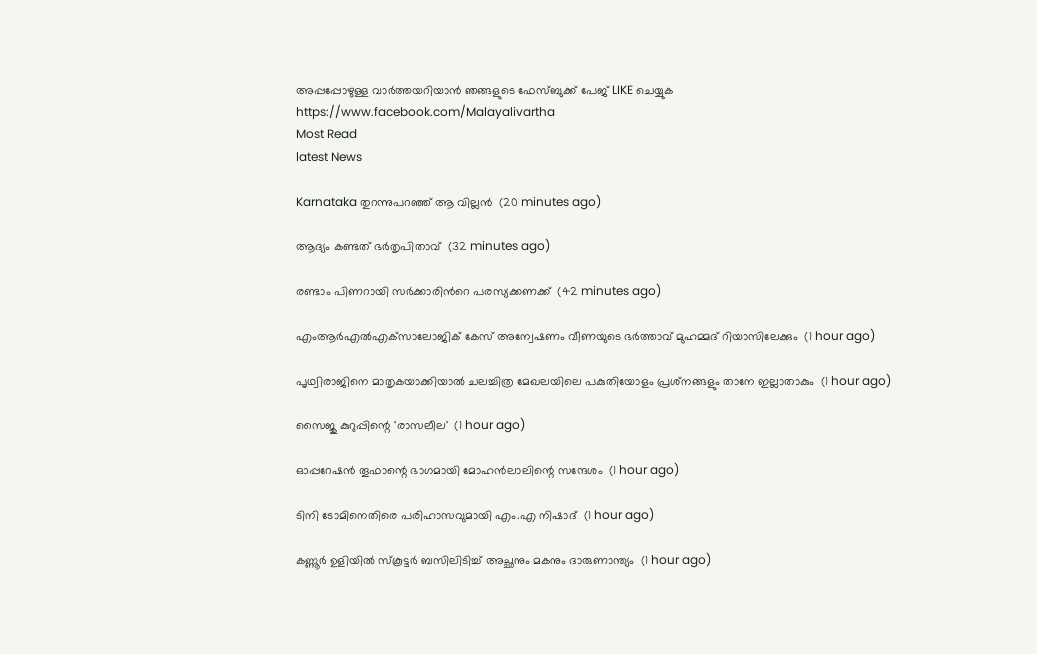അപ്പപ്പോഴുള്ള വാര്‍ത്തയറിയാന്‍ ഞങ്ങളുടെ ഫേസ്‌ബുക്ക്‌ പേജ് LIKE ചെയ്യുക
https://www.facebook.com/Malayalivartha
Most Read
latest News

Karnataka തുറന്നുപറഞ്ഞ് ആ വില്ലൻ  (20 minutes ago)

ആദ്യം കണ്ടത് ഭര്‍തൃപിതാവ്  (32 minutes ago)

രണ്ടാം പിണറായി സര്‍ക്കാരിന്‍റെ പരസ്യക്കണക്ക്  (42 minutes ago)

എംആര്‍എല്‍എക്‌സാലോജിക് കേസ് അന്വേഷണം വീണയുടെ ഭര്‍ത്താവ് മുഹമ്മദ് റിയാസിലേക്കും  (1 hour ago)

പൃഥ്വിരാജിനെ മാതൃകയാക്കിയാല്‍ ചലച്ചിത്ര മേഖലയിലെ പകുതിയോളം പ്രശ്‌നങ്ങളും താനേ ഇല്ലാതാകും  (1 hour ago)

സൈജു കുറുപ്പിന്റെ 'രാസലീല'  (1 hour ago)

ഓപ്പറേഷന്‍ തൂഫാന്റെ ഭാഗമായി മോഹന്‍ലാലിന്റെ സന്ദേശം  (1 hour ago)

ടിനി ടോമിനെതിരെ പരിഹാസവുമായി എം.എ നിഷാദ്  (1 hour ago)

കണ്ണൂര്‍ ഉളിയില്‍ സ്‌കൂട്ടര്‍ ബസിലിടിച്ച് അച്ഛനും മകനും ദാരുണാന്ത്യം  (1 hour ago)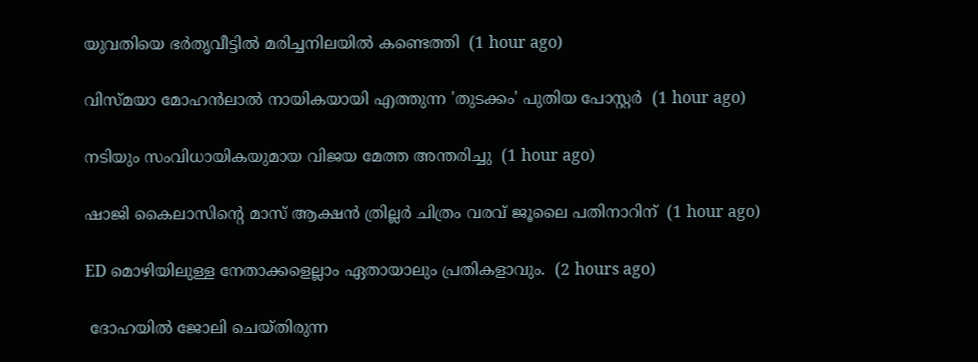യുവതിയെ ഭര്‍തൃവീട്ടില്‍ മരിച്ചനിലയില്‍ കണ്ടെത്തി  (1 hour ago)

വിസ്മയാ മോഹന്‍ലാല്‍ നായികയായി എത്തുന്ന 'തുടക്കം' പുതിയ പോസ്റ്റര്‍  (1 hour ago)

നടിയും സംവിധായികയുമായ വിജയ മേത്ത അന്തരിച്ചു  (1 hour ago)

ഷാജി കൈലാസിന്റെ മാസ് ആക്ഷന്‍ ത്രില്ലര്‍ ചിത്രം വരവ് ജൂലൈ പതിനാറിന്  (1 hour ago)

ED മൊഴിയിലുള്ള നേതാക്കളെല്ലാം ഏതായാലും പ്രതികളാവും.  (2 hours ago)

 ദോഹയിൽ ജോലി ചെയ്തിരുന്ന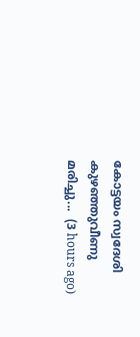കോട്ടയം സ്വദേശി കുഴഞ്ഞുവീണു മരിച്ചു...  (3 hours ago)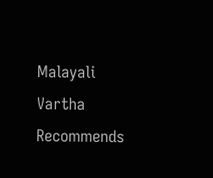Malayali Vartha Recommends